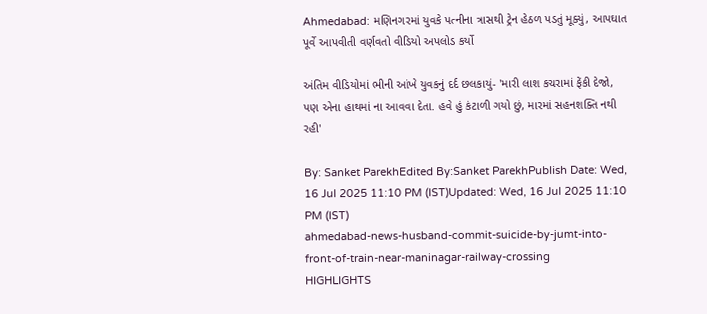Ahmedabad: મણિનગરમાં યુવકે પત્નીના ત્રાસથી ટ્રેન હેઠળ પડતું મૂક્યું, આપઘાત પૂર્વે આપવીતી વર્ણવતો વીડિયો અપલોડ કર્યો

અંતિમ વીડિયોમાં ભીની આંખે યુવકનું દર્દ છલકાયું- 'મારી લાશ કચરામાં ફેંકી દેજો, પણ એના હાથમાં ના આવવા દેતા. હવે હું કંટાળી ગયો છું, મારમાં સહનશક્તિ નથી રહી'

By: Sanket ParekhEdited By:Sanket ParekhPublish Date: Wed, 16 Jul 2025 11:10 PM (IST)Updated: Wed, 16 Jul 2025 11:10 PM (IST)
ahmedabad-news-husband-commit-suicide-by-jumt-into-front-of-train-near-maninagar-railway-crossing
HIGHLIGHTS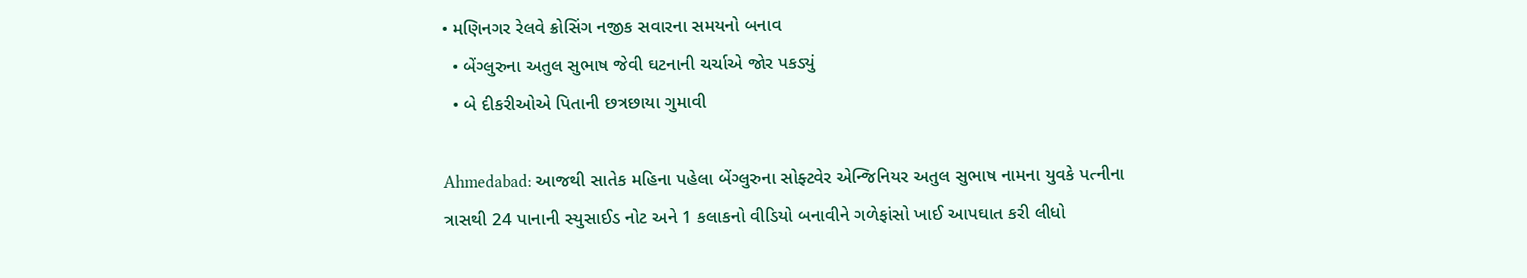• મણિનગર રેલવે ક્રોસિંગ નજીક સવારના સમયનો બનાવ
  • બેંગ્લુરુના અતુલ સુભાષ જેવી ઘટનાની ચર્ચાએ જોર પકડ્યું
  • બે દીકરીઓએ પિતાની છત્રછાયા ગુમાવી

Ahmedabad: આજથી સાતેક મહિના પહેલા બેંગ્લુરુના સોફ્ટવેર એન્જિનિયર અતુલ સુભાષ નામના યુવકે પત્નીના ત્રાસથી 24 પાનાની સ્યુસાઈડ નોટ અને 1 કલાકનો વીડિયો બનાવીને ગળેફાંસો ખાઈ આપઘાત કરી લીધો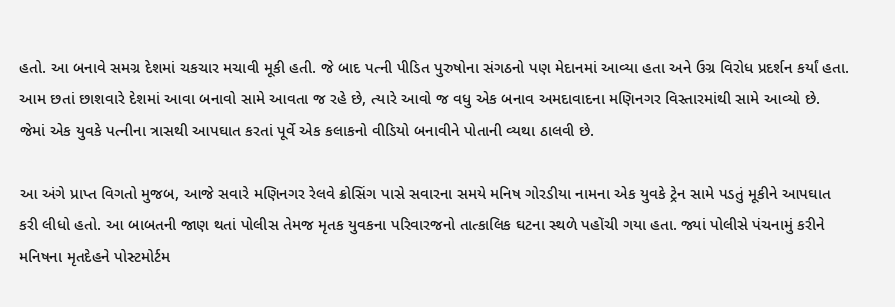હતો. આ બનાવે સમગ્ર દેશમાં ચકચાર મચાવી મૂકી હતી. જે બાદ પત્ની પીડિત પુરુષોના સંગઠનો પણ મેદાનમાં આવ્યા હતા અને ઉગ્ર વિરોધ પ્રદર્શન કર્યાં હતા. આમ છતાં છાશવારે દેશમાં આવા બનાવો સામે આવતા જ રહે છે, ત્યારે આવો જ વધુ એક બનાવ અમદાવાદના મણિનગર વિસ્તારમાંથી સામે આવ્યો છે. જેમાં એક યુવકે પત્નીના ત્રાસથી આપઘાત કરતાં પૂર્વે એક કલાકનો વીડિયો બનાવીને પોતાની વ્યથા ઠાલવી છે.

આ અંગે પ્રાપ્ત વિગતો મુજબ, આજે સવારે મણિનગર રેલવે ક્રોસિંગ પાસે સવારના સમયે મનિષ ગોરડીયા નામના એક યુવકે ટ્રેન સામે પડતું મૂકીને આપઘાત કરી લીધો હતો. આ બાબતની જાણ થતાં પોલીસ તેમજ મૃતક યુવકના પરિવારજનો તાત્કાલિક ઘટના સ્થળે પહોંચી ગયા હતા. જ્યાં પોલીસે પંચનામું કરીને મનિષના મૃતદેહને પોસ્ટમોર્ટમ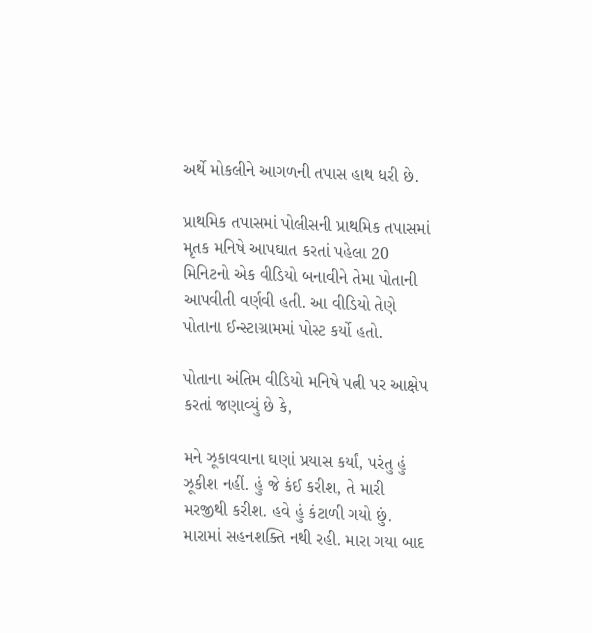અર્થે મોકલીને આગળની તપાસ હાથ ધરી છે.

પ્રાથમિક તપાસમાં પોલીસની પ્રાથમિક તપાસમાં મૃતક મનિષે આપઘાત કરતાં પહેલા 20 મિનિટનો એક વીડિયો બનાવીને તેમા પોતાની આપવીતી વર્ણવી હતી. આ વીડિયો તેણે પોતાના ઈન્સ્ટાગ્રામમાં પોસ્ટ કર્યો હતો.

પોતાના અંતિમ વીડિયો મનિષે પત્ની પર આક્ષેપ કરતાં જણાવ્યું છે કે,

મને ઝૂકાવવાના ઘણાં પ્રયાસ કર્યાં, પરંતુ હું ઝૂકીશ નહીં. હું જે કંઈ કરીશ, તે મારી મરજીથી કરીશ. હવે હું કંટાળી ગયો છું. મારામાં સહનશક્તિ નથી રહી. મારા ગયા બાદ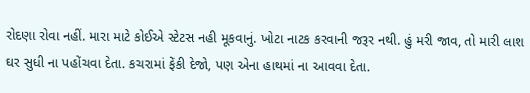રોદણા રોવા નહીં. મારા માટે કોઈએ સ્ટેટસ નહી મૂકવાનું. ખોટા નાટક કરવાની જરૂર નથી. હું મરી જાવ, તો મારી લાશ ઘર સુધી ના પહોંચવા દેતા. કચરામાં ફેંકી દેજો, પણ એના હાથમાં ના આવવા દેતા.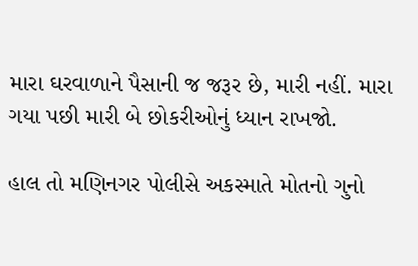મારા ઘરવાળાને પૈસાની જ જરૂર છે, મારી નહીં. મારા ગયા પછી મારી બે છોકરીઓનું ધ્યાન રાખજો.

હાલ તો મણિનગર પોલીસે અકસ્માતે મોતનો ગુનો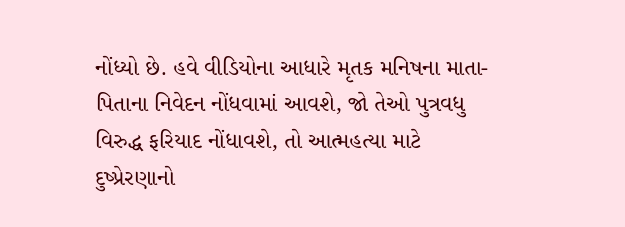નોંધ્યો છે. હવે વીડિયોના આધારે મૃતક મનિષના માતા-પિતાના નિવેદન નોંધવામાં આવશે, જો તેઓ પુત્રવધુ વિરુદ્ધ ફરિયાદ નોંધાવશે, તો આત્મહત્યા માટે દુષ્પ્રેરણાનો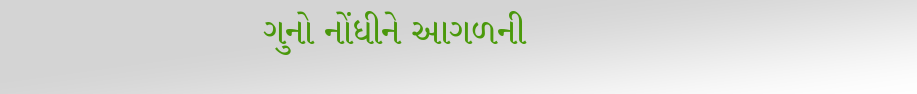ગુનો નોંધીને આગળની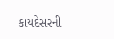કાયદેસરની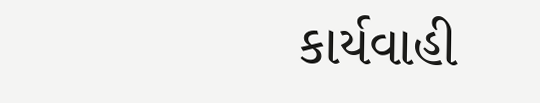કાર્યવાહી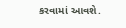કરવામાં આવશે.